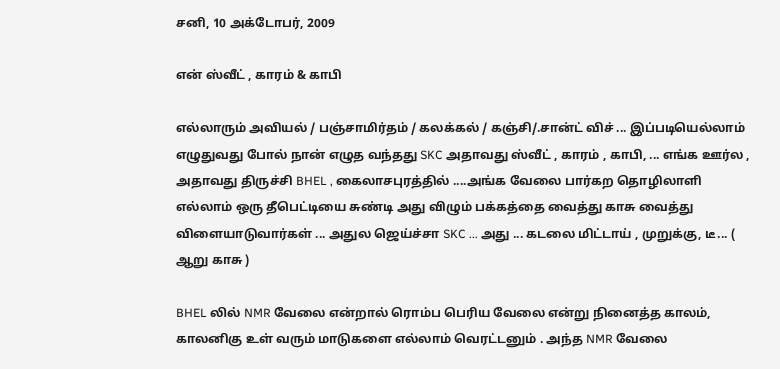சனி, 10 அக்டோபர், 2009

என் ஸ்வீட் , காரம் & காபி

எல்லாரும் அவியல் / பஞ்சாமிர்தம் / கலக்கல் / கஞ்சி/.சான்ட் விச் ... இப்படியெல்லாம் எழுதுவது போல் நான் எழுத வந்தது SKC அதாவது ஸ்வீட் , காரம் , காபி, ... எங்க ஊர்ல , அதாவது திருச்சி BHEL , கைலாசபுரத்தில் ....அங்க வேலை பார்கற தொழிலாளி எல்லாம் ஒரு தீபெட்டியை சுண்டி அது விழும் பக்கத்தை வைத்து காசு வைத்து விளையாடுவார்கள் ... அதுல ஜெய்ச்சா SKC ... அது ... கடலை மிட்டாய் , முறுக்கு, டீ... ( ஆறு காசு )

BHEL லில் NMR வேலை என்றால் ரொம்ப பெரிய வேலை என்று நினைத்த காலம், காலனிகு உள் வரும் மாடுகளை எல்லாம் வெரட்டனும் . அந்த NMR வேலை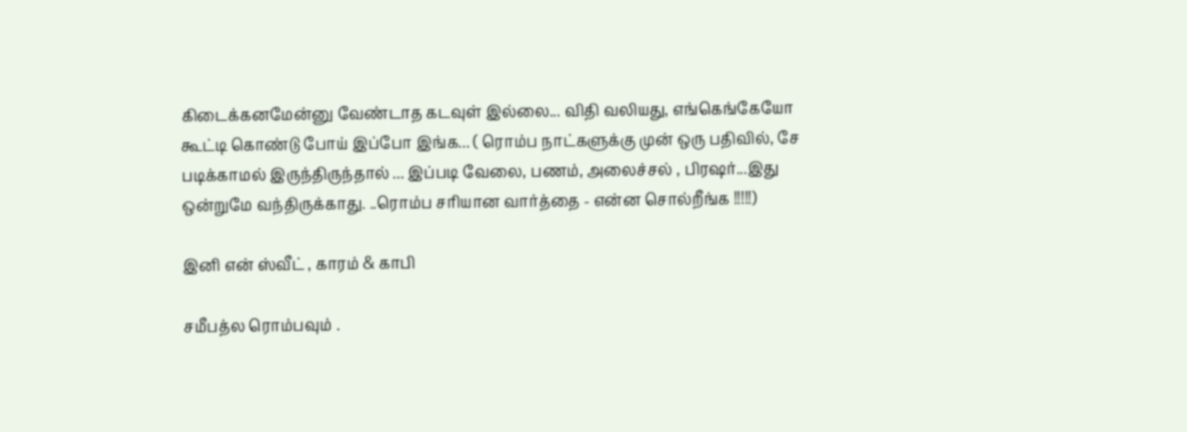கிடைக்கனமேன்னு வேண்டாத கடவுள் இல்லை... விதி வலியது, எங்கெங்கேயோ கூட்டி கொண்டு போய் இப்போ இங்க... ( ரொம்ப நாட்களுக்கு முன் ஒரு பதிவில், சே படிக்காமல் இருந்திருந்தால் ... இப்படி வேலை, பணம், அலைச்சல் , பிரஷர்...இது ஒன்றுமே வந்திருக்காது. ..ரொம்ப சரியான வார்த்தை - என்ன சொல்றீங்க !!!!!)

இனி என் ஸ்வீட் , காரம் & காபி

சமீபத்ல ரொம்பவும் .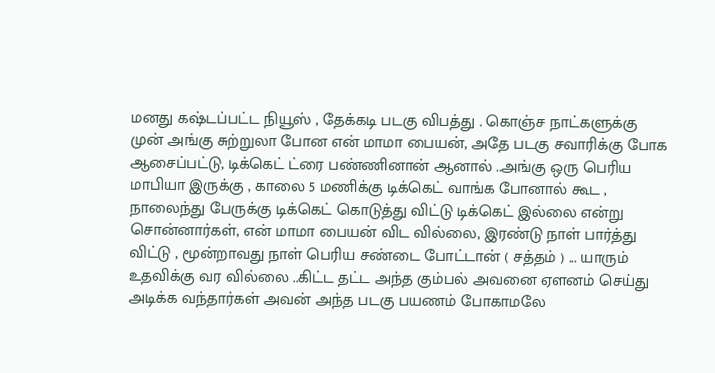மனது கஷ்டப்பட்ட நியூஸ் , தேக்கடி படகு விபத்து . கொஞ்ச நாட்களுக்கு முன் அங்கு சுற்றுலா போன என் மாமா பையன், அதே படகு சவாரிக்கு போக ஆசைப்பட்டு, டிக்கெட் ட்ரை பண்ணினான் ஆனால் ..அங்கு ஒரு பெரிய மாபியா இருக்கு , காலை 5 மணிக்கு டிக்கெட் வாங்க போனால் கூட , நாலைந்து பேருக்கு டிக்கெட் கொடுத்து விட்டு டிக்கெட் இல்லை என்று சொன்னார்கள், என் மாமா பையன் விட வில்லை, இரண்டு நாள் பார்த்து விட்டு , மூன்றாவது நாள் பெரிய சண்டை போட்டான் ( சத்தம் ) ... யாரும் உதவிக்கு வர வில்லை ..கிட்ட தட்ட அந்த கும்பல் அவனை ஏளனம் செய்து அடிக்க வந்தார்கள் அவன் அந்த படகு பயணம் போகாமலே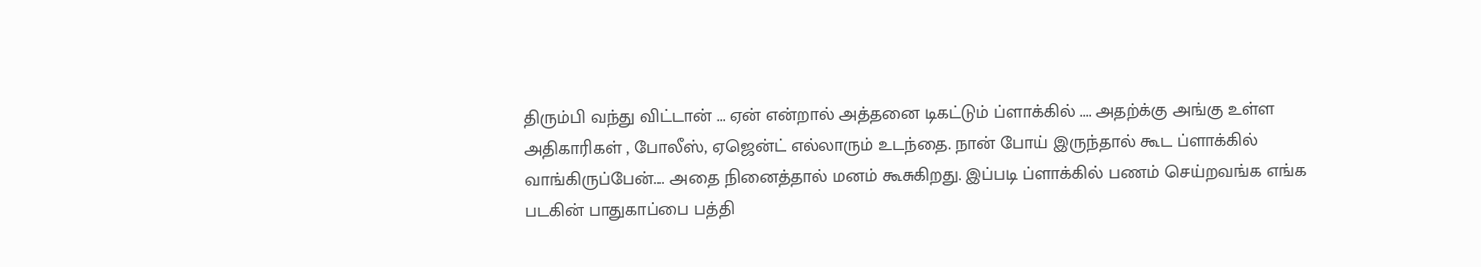திரும்பி வந்து விட்டான் ... ஏன் என்றால் அத்தனை டிகட்டும் ப்ளாக்கில் .... அதற்க்கு அங்கு உள்ள அதிகாரிகள் , போலீஸ், ஏஜென்ட் எல்லாரும் உடந்தை. நான் போய் இருந்தால் கூட ப்ளாக்கில் வாங்கிருப்பேன்.... அதை நினைத்தால் மனம் கூசுகிறது. இப்படி ப்ளாக்கில் பணம் செய்றவங்க எங்க படகின் பாதுகாப்பை பத்தி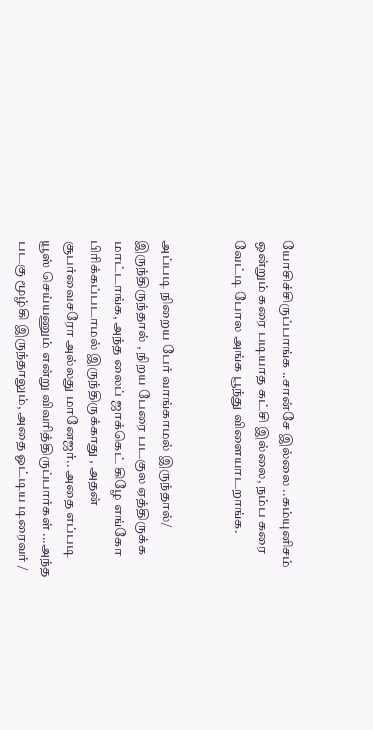யோசிச்சிருப்பாங்க ..சான்சே இல்லை ..கம்யுனிசம் ஒன்றும் கரை படியாத கட்சி இல்லை, நம்ப கரை வேட்டி போல அங்க பூந்து விளையாடறாங்க.


அப்படி நிறைய பேர் வாங்காமல் இருந்தால்/ இருந்திருந்தால் , நிறய பேரை படகுல ஏத்திருக்க மாட்டாங்க, அந்த லைப் ஜாக்கெட் கிழே எங்கோ பிரிக்கப்படாமல் இருந்திருக்காது , அதன் சூபர்வைசரோ அல்லது மானேஜர்.. அதை எப்படி யூஸ் செய்யணும் என்று விவரித்திருப்பார்கள் ...அந்த படகு மூழ்கி இருந்தாலும், அதை ஓட்டிய டிரைவர் /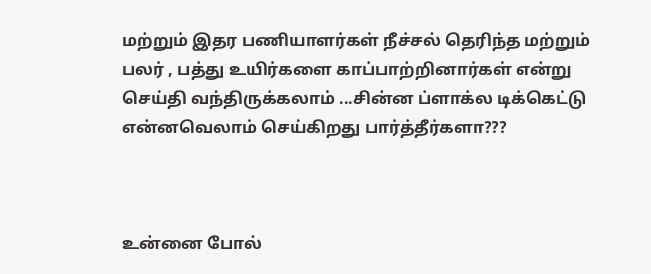மற்றும் இதர பணியாளர்கள் நீச்சல் தெரிந்த மற்றும் பலர் , பத்து உயிர்களை காப்பாற்றினார்கள் என்று செய்தி வந்திருக்கலாம் ...சின்ன ப்ளாக்ல டிக்கெட்டு என்னவெலாம் செய்கிறது பார்த்தீர்களா???



உன்னை போல்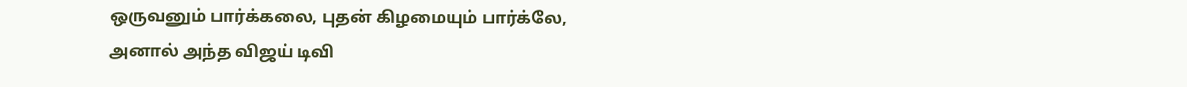ஒருவனும் பார்க்கலை, புதன் கிழமையும் பார்க்லே, அனால் அந்த விஜய் டிவி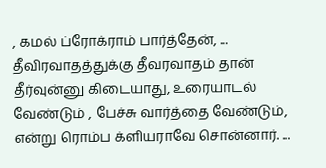, கமல் ப்ரோக்ராம் பார்த்தேன், ... தீவிரவாதத்துக்கு தீவரவாதம் தான் தீர்வுன்னு கிடையாது, உரையாடல் வேண்டும் , பேச்சு வார்த்தை வேண்டும், என்று ரொம்ப க்ளியராவே சொன்னார். ...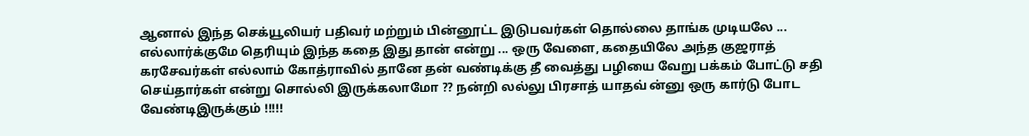ஆனால் இந்த செக்யூலியர் பதிவர் மற்றும் பின்னூட்ட இடுபவர்கள் தொல்லை தாங்க முடியலே ... எல்லார்க்குமே தெரியும் இந்த கதை இது தான் என்று ... ஒரு வேளை, கதையிலே அந்த குஜராத் கரசேவர்கள் எல்லாம் கோத்ராவில் தானே தன் வண்டிக்கு தீ வைத்து பழியை வேறு பக்கம் போட்டு சதி செய்தார்கள் என்று சொல்லி இருக்கலாமோ ?? நன்றி லல்லு பிரசாத் யாதவ் ன்னு ஒரு கார்டு போட வேண்டிஇருக்கும் !!!!!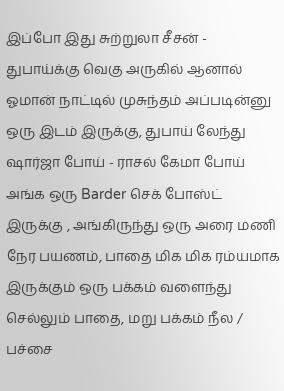இப்போ இது சுற்றுலா சீசன் - துபாய்க்கு வெகு அருகில் ஆனால் ஓமான் நாட்டில் முசுந்தம் அப்படின்னு ஒரு இடம் இருக்கு, துபாய் லேந்து ஷார்ஜா போய் - ராசல் கேமா போய் அங்க ஒரு Barder செக் போஸ்ட் இருக்கு , அங்கிருந்து ஒரு அரை மணி நேர பயணம், பாதை மிக மிக ரம்யமாக இருக்கும் ஒரு பக்கம் வளைந்து செல்லும் பாதை, மறு பக்கம் நீல / பச்சை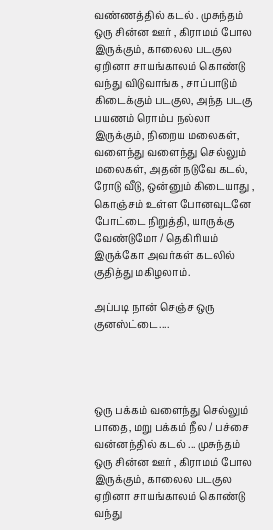வண்ணத்தில் கடல் . முசுந்தம் ஒரு சின்ன ஊர் , கிராமம் போல இருக்கும், காலைல படகுல ஏறினா சாயங்காலம் கொண்டு வந்து விடுவாங்க , சாப்பாடும் கிடைக்கும் படகுல, அந்த படகு பயணம் ரொம்ப நல்லா இருக்கும், நிறைய மலைகள், வளைந்து வளைந்து செல்லும் மலைகள், அதன் நடுவே கடல், ரோடு வீடு, ஒன்னும் கிடையாது , கொஞ்சம் உள்ள போனவுடனே போட்டை நிறுத்தி, யாருக்கு வேண்டுமோ / தெகிரியம் இருக்கோ அவர்கள் கடலில் குதித்து மகிழலாம்.

அப்படி நான் செஞ்ச ஒரு குனஸ்ட்டை....




ஒரு பக்கம் வளைந்து செல்லும் பாதை, மறு பக்கம் நீல / பச்சை வன்னந்தில் கடல் ... முசுந்தம் ஒரு சின்ன ஊர் , கிராமம் போல இருக்கும், காலைல படகுல ஏறினா சாயங்காலம் கொண்டு வந்து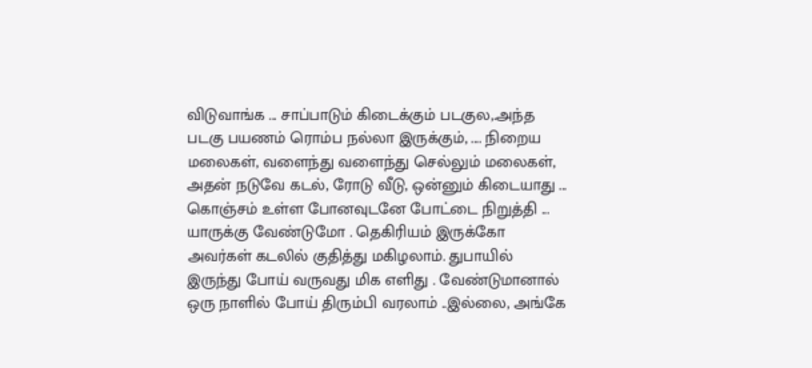விடுவாங்க ... சாப்பாடும் கிடைக்கும் படகுல,.அந்த படகு பயணம் ரொம்ப நல்லா இருக்கும், .... நிறைய மலைகள், வளைந்து வளைந்து செல்லும் மலைகள், அதன் நடுவே கடல், ரோடு வீடு, ஒன்னும் கிடையாது ... கொஞ்சம் உள்ள போனவுடனே போட்டை நிறுத்தி ... யாருக்கு வேண்டுமோ . தெகிரியம் இருக்கோ அவர்கள் கடலில் குதித்து மகிழலாம். துபாயில் இருந்து போய் வருவது மிக எளிது . வேண்டுமானால் ஒரு நாளில் போய் திரும்பி வரலாம் ..இல்லை, அங்கே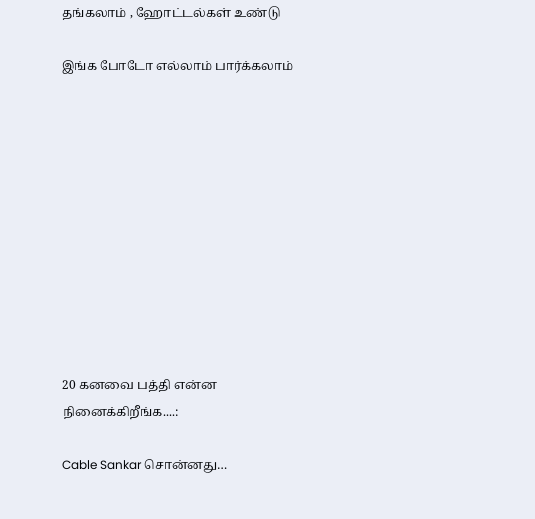தங்கலாம் , ஹோட்டல்கள் உண்டு

இங்க போடோ எல்லாம் பார்க்கலாம்











20 கனவை பத்தி என்ன நினைக்கிறீங்க....:

Cable Sankar சொன்னது…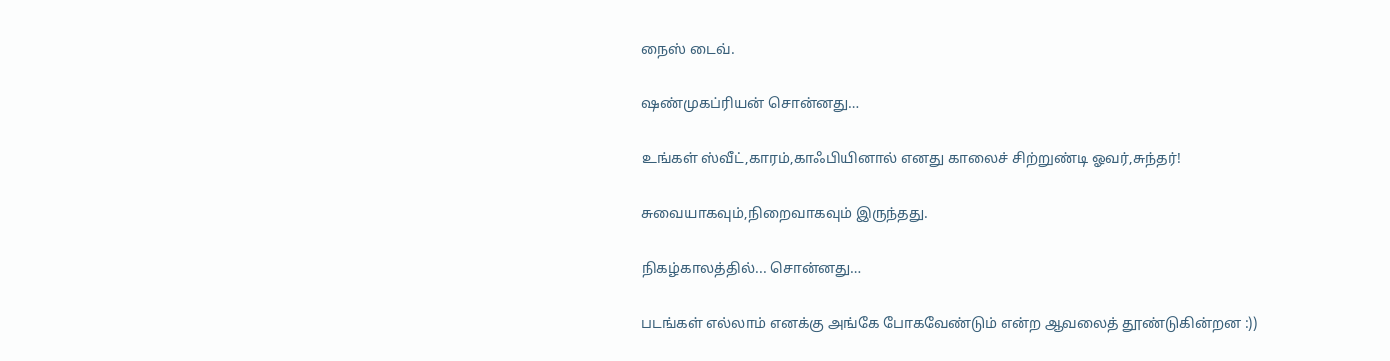நைஸ் டைவ்.

ஷண்முகப்ரியன் சொன்னது…

உங்கள் ஸ்வீட்,காரம்,காஃபியினால் எனது காலைச் சிற்றுண்டி ஓவர்,சுந்தர்!

சுவையாகவும்,நிறைவாகவும் இருந்தது.

நிகழ்காலத்தில்... சொன்னது…

படங்கள் எல்லாம் எனக்கு அங்கே போகவேண்டும் என்ற ஆவலைத் தூண்டுகின்றன :))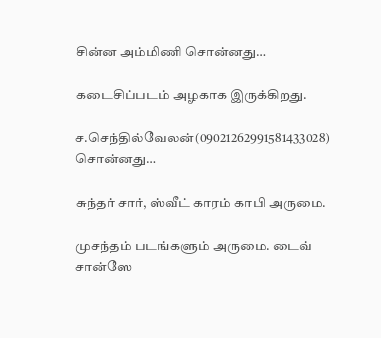சின்ன அம்மிணி சொன்னது…

கடைசிப்படம் அழகாக இருக்கிறது.

ச.செந்தில்வேலன்(09021262991581433028) சொன்னது…

சுந்தர் சார், ஸ்வீட் காரம் காபி அருமை.

முசந்தம் படங்களும் அருமை. டைவ் சான்ஸே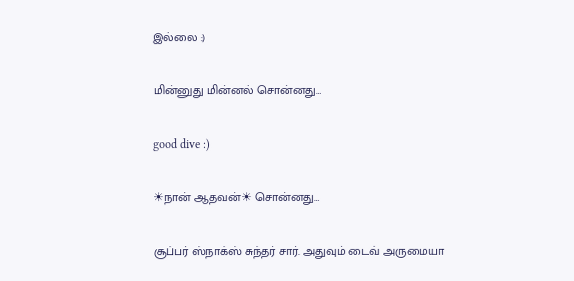இல்லை :)

மின்னுது மின்னல் சொன்னது…

good dive :)

☀நான் ஆதவன்☀ சொன்னது…

சூப்பர் ஸ்நாக்ஸ் சுந்தர் சார். அதுவும் டைவ் அருமையா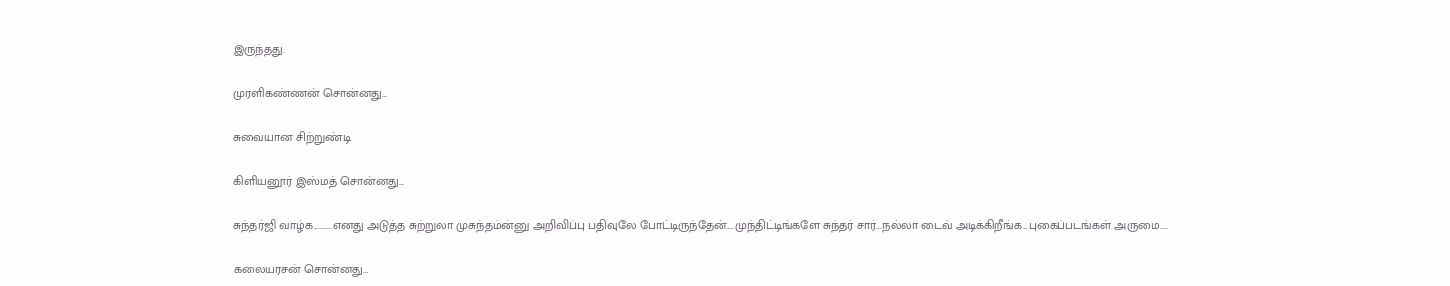இருந்தது.

முரளிகண்ணன் சொன்னது…

சுவையான சிற்றுண்டி

கிளியனூர் இஸ்மத் சொன்னது…

சுந்தர்ஜி வாழ்க..........எனது அடுத்த சுற்றுலா முசுந்தம்ன்னு அறிவிப்பு பதிவுலே போட்டிருந்தேன்....முந்திட்டிங்களே சுந்தர் சார்...நல்லா டைவ் அடிக்கிறீங்க...புகைப்படங்கள் அருமை....

கலையரசன் சொன்னது…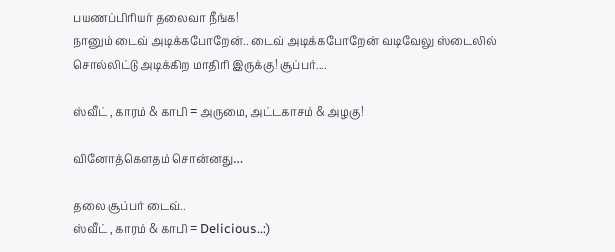பயணப்பிரியர் தலைவா நீங்க!
நானும் டைவ் அடிக்கபோறேன்.. டைவ் அடிக்கபோறேன் வடிவேலு ஸ்டைலில் சொல்லிட்டு அடிக்கிற மாதிரி இருக்கு! சூப்பர்....

ஸ்வீட் , காரம் & காபி = அருமை, அட்டகாசம் & அழகு!

வினோத்கெளதம் சொன்னது…

தலை சூப்பர் டைவ்..
ஸ்வீட் , காரம் & காபி = Delicious..:)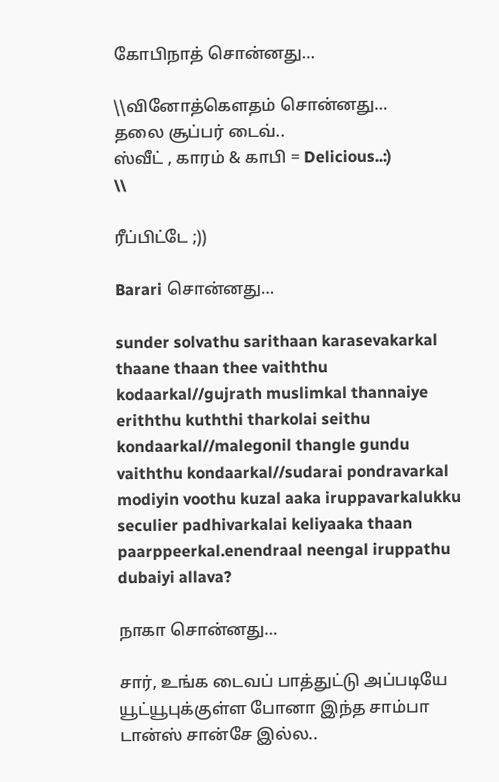கோபிநாத் சொன்னது…

\\வினோத்கெளதம் சொன்னது…
தலை சூப்பர் டைவ்..
ஸ்வீட் , காரம் & காபி = Delicious..:)
\\

ரீப்பிட்டே ;))

Barari சொன்னது…

sunder solvathu sarithaan karasevakarkal thaane thaan thee vaiththu kodaarkal//gujrath muslimkal thannaiye eriththu kuththi tharkolai seithu kondaarkal//malegonil thangle gundu vaiththu kondaarkal//sudarai pondravarkal modiyin voothu kuzal aaka iruppavarkalukku seculier padhivarkalai keliyaaka thaan paarppeerkal.enendraal neengal iruppathu dubaiyi allava?

நாகா சொன்னது…

சார், உங்க டைவப் பாத்துட்டு அப்படியே யூட்யூபுக்குள்ள போனா இந்த சாம்பா டான்ஸ் சான்சே இல்ல..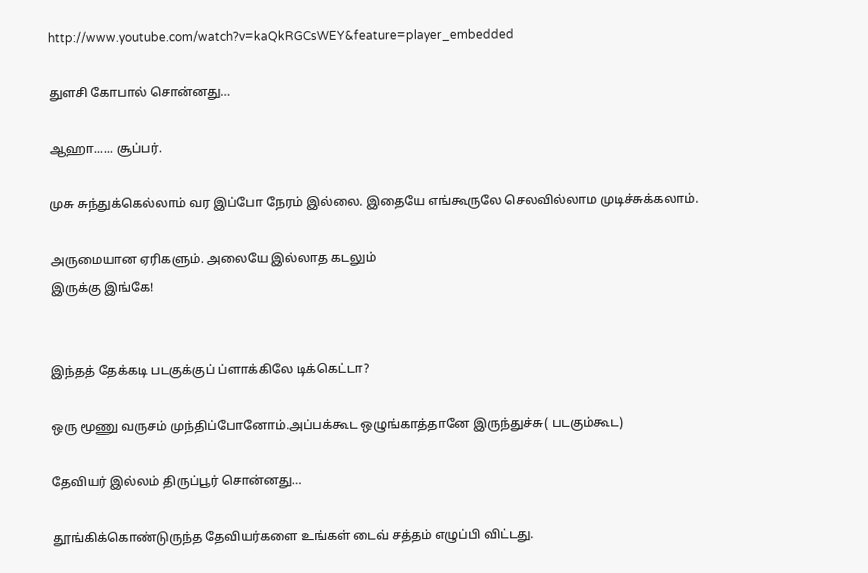http://www.youtube.com/watch?v=kaQkRGCsWEY&feature=player_embedded

துளசி கோபால் சொன்னது…

ஆஹா...... சூப்பர்.

முசு சுந்துக்கெல்லாம் வர இப்போ நேரம் இல்லை. இதையே எங்கூருலே செலவில்லாம முடிச்சுக்கலாம்.

அருமையான ஏரிகளும். அலையே இல்லாத கடலும்
இருக்கு இங்கே!


இந்தத் தேக்கடி படகுக்குப் ப்ளாக்கிலே டிக்கெட்டா?

ஒரு மூணு வருசம் முந்திப்போனோம்.அப்பக்கூட ஒழுங்காத்தானே இருந்துச்சு( படகும்கூட)

தேவியர் இல்லம் திருப்பூர் சொன்னது…

தூங்கிக்கொண்டுருந்த தேவியர்களை உங்கள் டைவ் சத்தம் எழுப்பி விட்டது.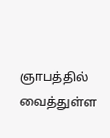ஞாபத்தில் வைத்துள்ள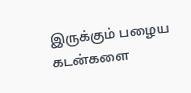இருக்கும் பழைய கடன்களை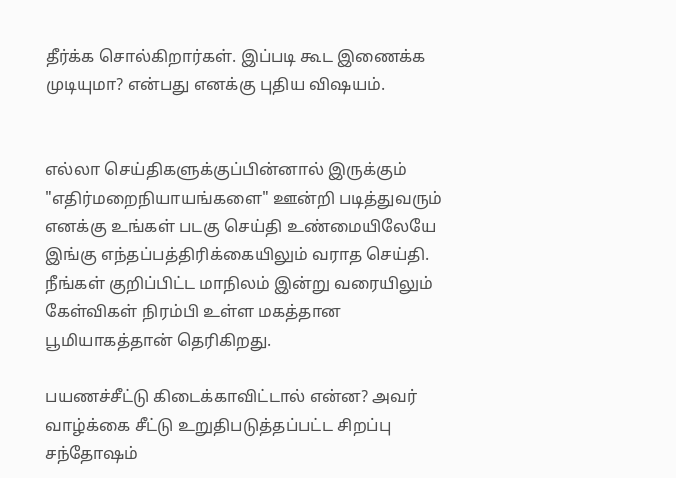தீர்க்க சொல்கிறார்கள். இப்படி கூட இணைக்க முடியுமா? என்பது எனக்கு புதிய விஷயம்.


எல்லா செய்திகளுக்குப்பின்னால் இருக்கும் "எதிர்மறைநியாயங்களை" ஊன்றி படித்துவரும் எனக்கு உங்கள் படகு செய்தி உண்மையிலேயே இங்கு எந்தப்பத்திரிக்கையிலும் வராத செய்தி. நீங்கள் குறிப்பிட்ட மாநிலம் இன்று வரையிலும் கேள்விகள் நிரம்பி உள்ள மகத்தான பூமியாகத்தான் தெரிகிறது.

பயணச்சீட்டு கிடைக்காவிட்டால் என்ன? அவர் வாழ்க்கை சீட்டு உறுதிபடுத்தப்பட்ட சிறப்பு சந்தோஷம்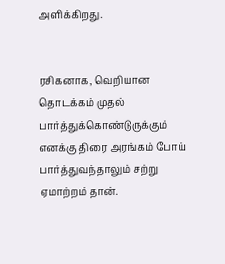அளிக்கிறது.


ரசிகனாக, வெறியான தொடக்கம் முதல் பார்த்துக்கொண்டுருக்கும் எனக்கு திரை அரங்கம் போய் பார்த்துவந்தாலும் சற்று ஏமாற்றம் தான்.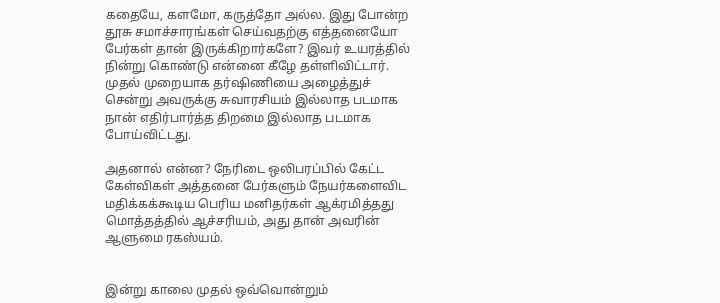கதையே, களமோ, கருத்தோ அல்ல. இது போன்ற தூசு சமாச்சாரங்கள் செய்வதற்கு எத்தனையோ பேர்கள் தான் இருக்கிறார்களே? இவர் உயரத்தில் நின்று கொண்டு என்னை கீழே தள்ளிவிட்டார். முதல் முறையாக தர்ஷிணியை அழைத்துச் சென்று அவருக்கு சுவாரசியம் இல்லாத படமாக நான் எதிர்பார்த்த திறமை இல்லாத படமாக போய்விட்டது.

அதனால் என்ன? நேரிடை ஒலிபரப்பில் கேட்ட கேள்விகள் அத்தனை பேர்களும் நேயர்களைவிட மதிக்கக்கூடிய பெரிய மனிதர்கள் ஆக்ரமித்தது மொத்தத்தில் ஆச்சரியம், அது தான் அவரின் ஆளுமை ரகஸ்யம்.


இன்று காலை முதல் ஒவ்வொன்றும்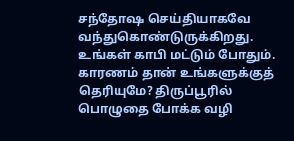சந்தோஷ செய்தியாகவே வந்துகொண்டுருக்கிறது. உங்கள் காபி மட்டும் போதும். காரணம் தான் உங்களுக்குத் தெரியுமே? திருப்பூரில் பொழுதை போக்க வழி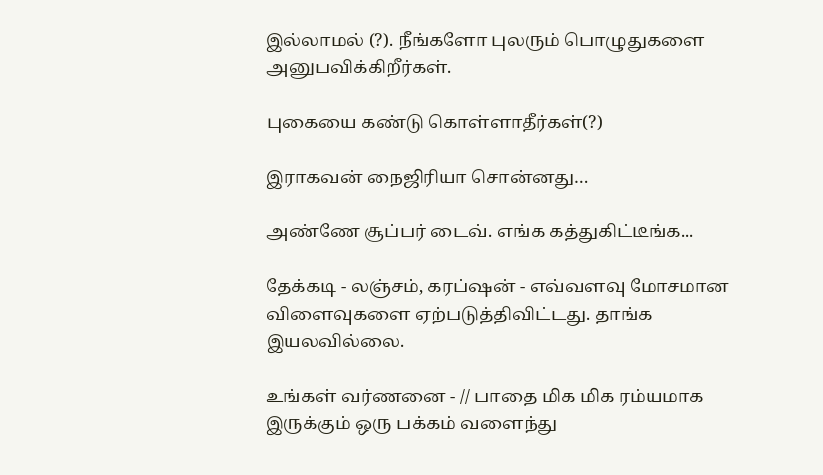இல்லாமல் (?). நீங்களோ புலரும் பொழுதுகளை அனுபவிக்கிறீர்கள்.

புகையை கண்டு கொள்ளாதீர்கள்(?)

இராகவன் நைஜிரியா சொன்னது…

அண்ணே சூப்பர் டைவ். எங்க கத்துகிட்டீங்க...

தேக்கடி - லஞ்சம், கரப்ஷன் - எவ்வளவு மோசமான விளைவுகளை ஏற்படுத்திவிட்டது. தாங்க இயலவில்லை.

உங்கள் வர்ணனை - // பாதை மிக மிக ரம்யமாக இருக்கும் ஒரு பக்கம் வளைந்து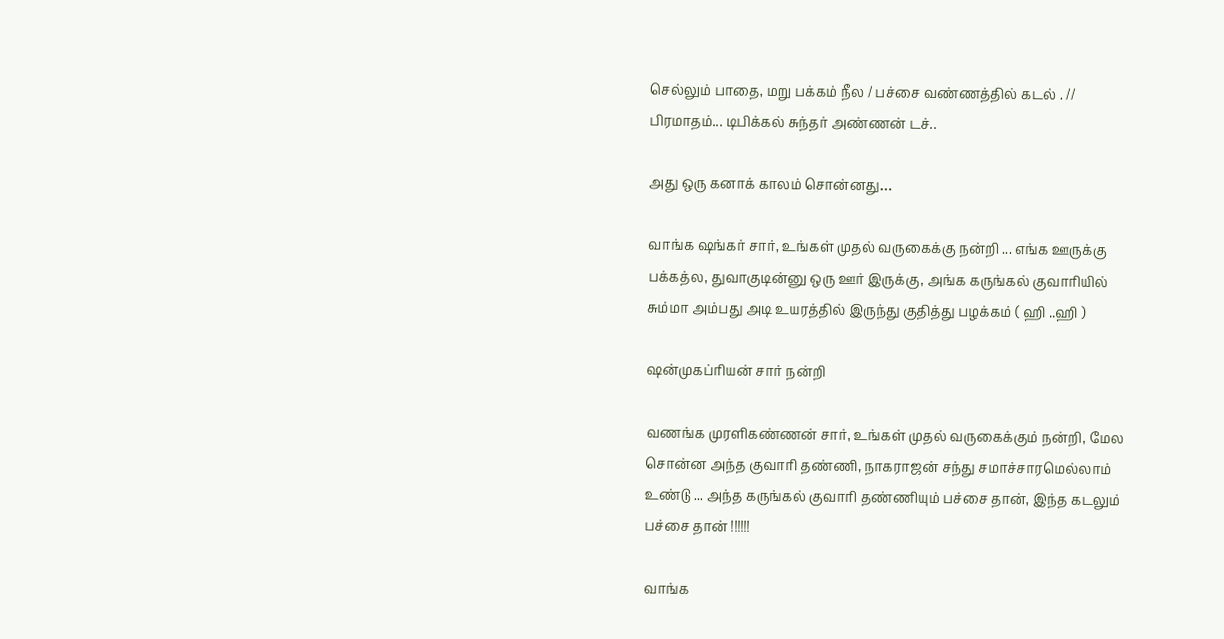செல்லும் பாதை, மறு பக்கம் நீல / பச்சை வண்ணத்தில் கடல் . //
பிரமாதம்... டிபிக்கல் சுந்தர் அண்ணன் டச்..

அது ஒரு கனாக் காலம் சொன்னது…

வாங்க ஷங்கர் சார், உங்கள் முதல் வருகைக்கு நன்றி ... எங்க ஊருக்கு பக்கத்ல, துவாகுடின்னு ஒரு ஊர் இருக்கு, அங்க கருங்கல் குவாரியில் சும்மா அம்பது அடி உயரத்தில் இருந்து குதித்து பழக்கம் ( ஹி ..ஹி )

ஷன்முகப்ரியன் சார் நன்றி

வணங்க முரளிகண்ணன் சார், உங்கள் முதல் வருகைக்கும் நன்றி, மேல சொன்ன அந்த குவாரி தண்ணி, நாகராஜன் சந்து சமாச்சாரமெல்லாம் உண்டு ... அந்த கருங்கல் குவாரி தண்ணியும் பச்சை தான், இந்த கடலும் பச்சை தான் !!!!!!

வாங்க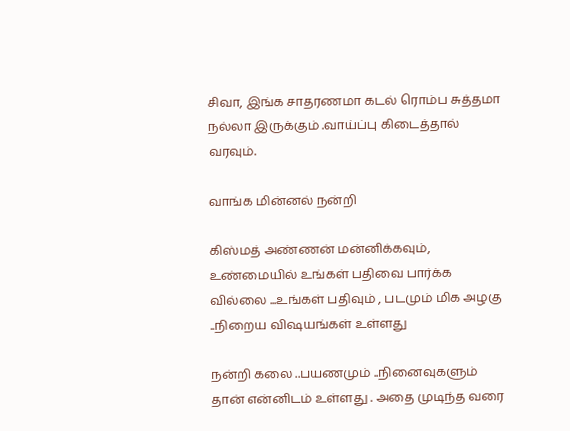சிவா, இங்க சாதரணமா கடல் ரொம்ப சுத்தமா நல்லா இருக்கும் .வாய்ப்பு கிடைத்தால் வரவும்.

வாங்க மின்னல் நன்றி

கிஸ்மத் அண்ணன் மன்னிக்கவும், உண்மையில் உங்கள் பதிவை பார்க்க வில்லை ...உங்கள் பதிவும் , படமும் மிக அழகு ..நிறைய விஷயங்கள் உள்ளது

நன்றி கலை ..பயணமும் ..நினைவுகளும் தான் என்னிடம் உள்ளது . அதை முடிந்த வரை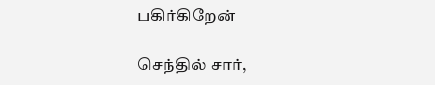பகிர்கிறேன்

செந்தில் சார்,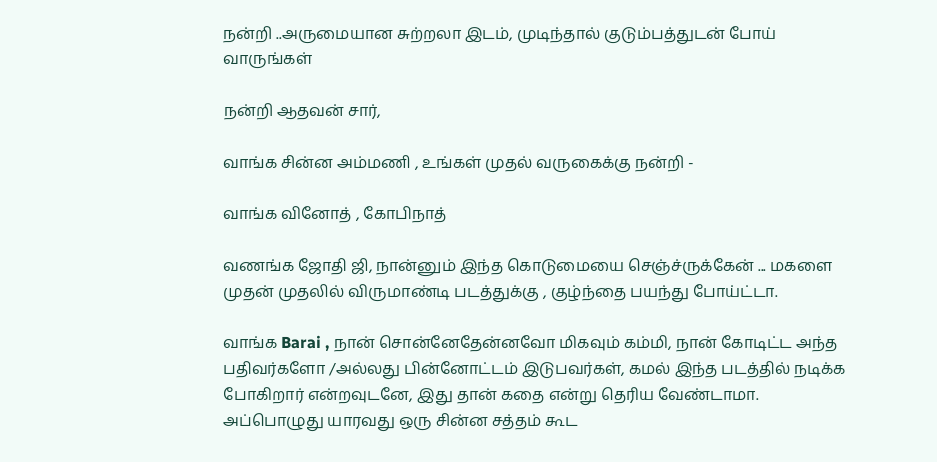நன்றி ..அருமையான சுற்றலா இடம், முடிந்தால் குடும்பத்துடன் போய் வாருங்கள்

நன்றி ஆதவன் சார்,

வாங்க சின்ன அம்மணி , உங்கள் முதல் வருகைக்கு நன்றி -

வாங்க வினோத் , கோபிநாத்

வணங்க ஜோதி ஜி, நான்னும் இந்த கொடுமையை செஞ்ச்ருக்கேன் ... மகளை முதன் முதலில் விருமாண்டி படத்துக்கு , குழ்ந்தை பயந்து போய்ட்டா.

வாங்க Barai , நான் சொன்னேதேன்னவோ மிகவும் கம்மி, நான் கோடிட்ட அந்த பதிவர்களோ /அல்லது பின்னோட்டம் இடுபவர்கள், கமல் இந்த படத்தில் நடிக்க போகிறார் என்றவுடனே, இது தான் கதை என்று தெரிய வேண்டாமா. அப்பொழுது யாரவது ஒரு சின்ன சத்தம் கூட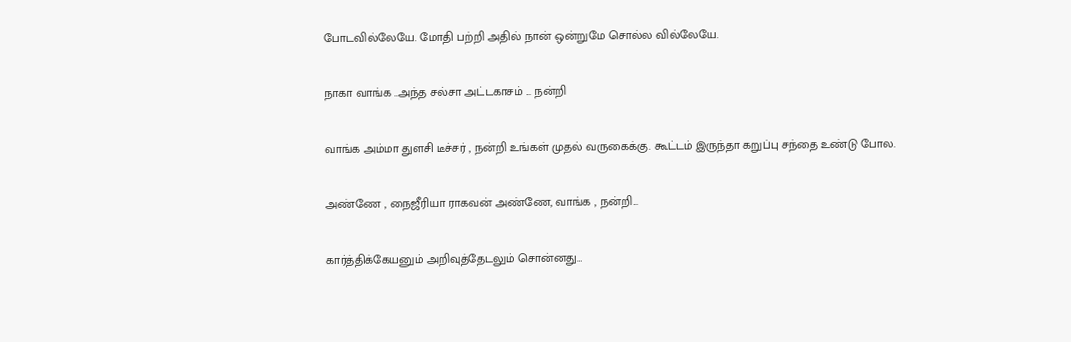போடவில்லேயே. மோதி பற்றி அதில் நான் ஒன்றுமே சொல்ல வில்லேயே.

நாகா வாங்க ..அந்த சல்சா அட்டகாசம் ... நன்றி

வாங்க அம்மா துளசி டீச்சர் , நன்றி உங்கள் முதல் வருகைக்கு. கூட்டம் இருந்தா கறுப்பு சந்தை உண்டு போல.

அண்ணே , நைஜீரியா ராகவன் அண்ணே, வாங்க , நன்றி...

கார்த்திக்கேயனும் அறிவுத்தேடலும் சொன்னது…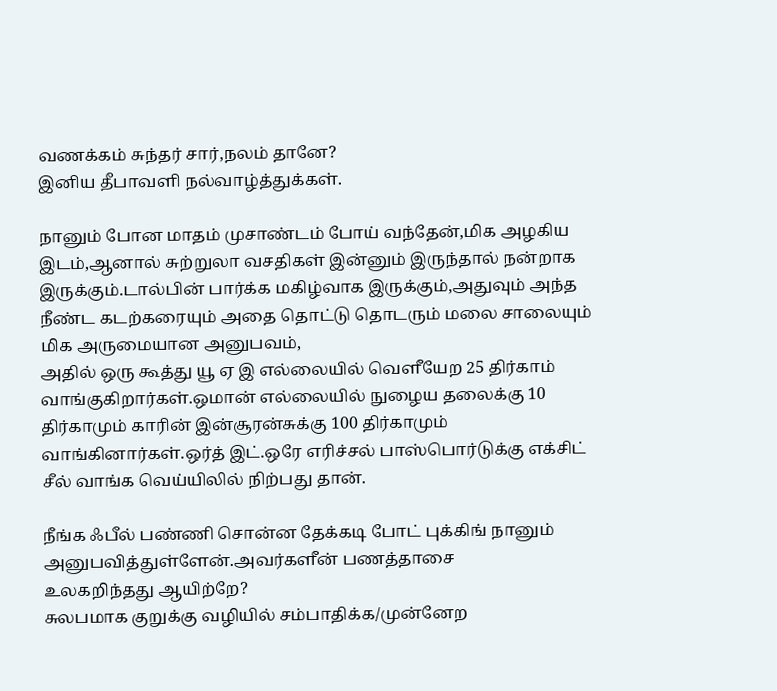வணக்கம் சுந்தர் சார்,நலம் தானே?
இனிய தீபாவளி நல்வாழ்த்துக்கள்.

நானும் போன மாதம் முசாண்டம் போய் வந்தேன்,மிக அழகிய இடம்,ஆனால் சுற்றுலா வசதிகள் இன்னும் இருந்தால் நன்றாக இருக்கும்.டால்பின் பார்க்க மகிழ்வாக இருக்கும்,அதுவும் அந்த நீண்ட கடற்கரையும் அதை தொட்டு தொடரும் மலை சாலையும் மிக அருமையான அனுபவம்,
அதில் ஒரு கூத்து யூ ஏ இ எல்லையில் வெளீயேற 25 திர்காம் வாங்குகிறார்கள்.ஒமான் எல்லையில் நுழைய தலைக்கு 10 திர்காமும் காரின் இன்சூரன்சுக்கு 100 திர்காமும் வாங்கினார்கள்.ஒர்த் இட்.ஒரே எரிச்சல் பாஸ்பொர்டுக்கு எக்சிட் சீல் வாங்க வெய்யிலில் நிற்பது தான்.

நீங்க ஃபீல் பண்ணி சொன்ன தேக்கடி போட் புக்கிங் நானும் அனுபவித்துள்ளேன்.அவர்களீன் பணத்தாசை
உலகறிந்தது ஆயிற்றே?
சுலபமாக குறுக்கு வழியில் சம்பாதிக்க/முன்னேற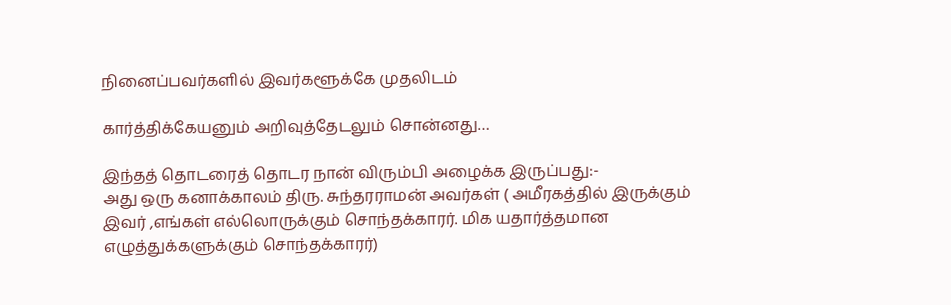நினைப்பவர்களில் இவர்களூக்கே முதலிடம்

கார்த்திக்கேயனும் அறிவுத்தேடலும் சொன்னது…

இந்தத் தொடரைத் தொடர நான் விரும்பி அழைக்க இருப்பது:-
அது ஒரு கனாக்காலம் திரு. சுந்தரராமன் அவர்கள் ( அமீரகத்தில் இருக்கும் இவர் ,எங்கள் எல்லொருக்கும் சொந்தக்காரர். மிக யதார்த்தமான எழுத்துக்களுக்கும் சொந்தக்காரர்)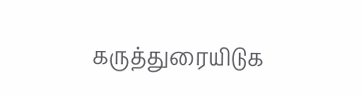கருத்துரையிடுக